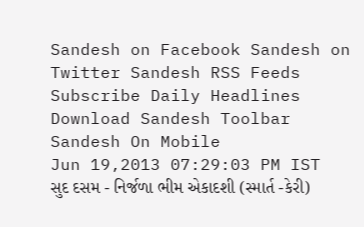Sandesh on Facebook Sandesh on Twitter Sandesh RSS Feeds Subscribe Daily Headlines Download Sandesh Toolbar Sandesh On Mobile
Jun 19,2013 07:29:03 PM IST
સુદ દસમ - નિર્જળા ભીમ એકાદશી (સ્માર્ત -કેરી)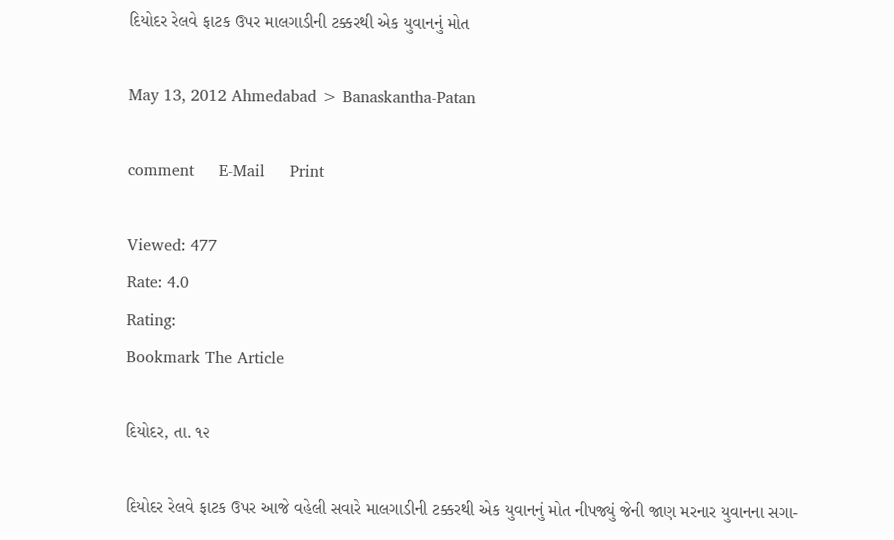દિયોદર રેલવે ફાટક ઉપર માલગાડીની ટક્કરથી એક યુવાનનું મોત

May 13, 2012 Ahmedabad > Banaskantha-Patan

comment     E-Mail     Print

Viewed: 477
Rate: 4.0
Rating:
Bookmark The Article

દિયોદર, તા. ૧૨

દિયોદર રેલવે ફાટક ઉપર આજે વહેલી સવારે માલગાડીની ટક્કરથી એક યુવાનનું મોત નીપજ્યું જેની જાણ મરનાર યુવાનના સગા-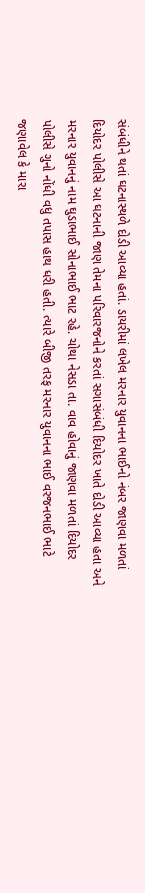સંબંધીને થતાં ઘટનાસ્થળે દોડી આવ્યા હતાં. ડાયરીમાં લખેલ મરનાર યુવાનના ભાઈનો નંબર જાણવા મળતાં દિયોદર પોલીસે આ ઘટનાની જાણ તેમના પરિવારજનોને કરતાં સગાસંબંધી દિયોદર ખાતે દોડી આવ્યા હતા અને મરનાર યુવાનનું નામ ઘુડાભાઈ સોનાભાઈ ભાટ રહે. ચોથા નેસડા તા. વાવ હોવાનું જાણવા મળતાં દિયોદર પોલીસે ગુનો નોંધી વધુ તપાસ હાથ ધરી હતી. ત્યારે બીજી તરફ મરનાર યુવાનના ભાઈ વરજનભાઈ ભાટે જણાવેલ કે મારા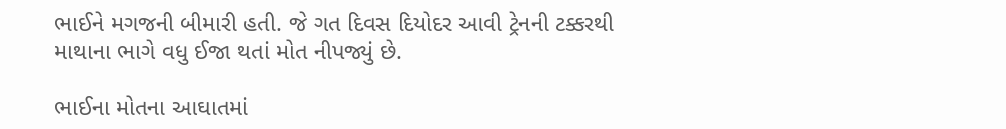ભાઈને મગજની બીમારી હતી. જે ગત દિવસ દિયોદર આવી ટ્રેનની ટક્કરથી માથાના ભાગે વધુ ઈજા થતાં મોત નીપજ્યું છે.

ભાઈના મોતના આઘાતમાં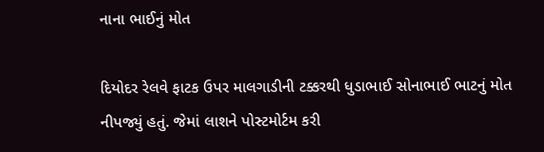નાના ભાઈનું મોત

દિયોદર રેલવે ફાટક ઉપર માલગાડીની ટક્કરથી ધુડાભાઈ સોનાભાઈ ભાટનું મોત નીપજ્યું હતું. જેમાં લાશને પોસ્ટમોર્ટમ કરી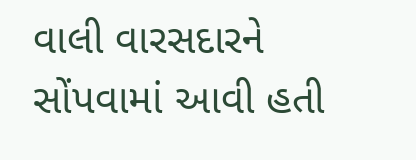વાલી વારસદારને સોંપવામાં આવી હતી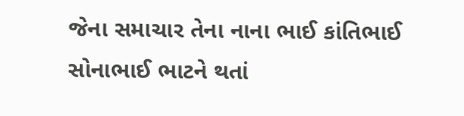જેના સમાચાર તેના નાના ભાઈ કાંતિભાઈ સોનાભાઈ ભાટને થતાં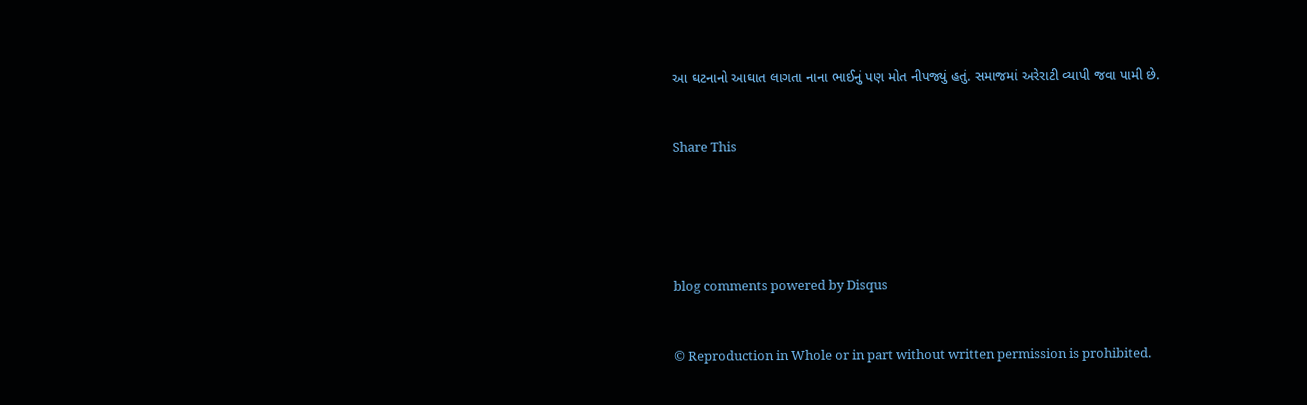આ ઘટનાનો આઘાત લાગતા નાના ભાઈનું પણ મોત નીપજ્યું હતું. સમાજમાં અરેરાટી વ્યાપી જવા પામી છે.


Share This





blog comments powered by Disqus


© Reproduction in Whole or in part without written permission is prohibited.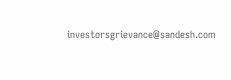investorsgrievance@sandesh.com